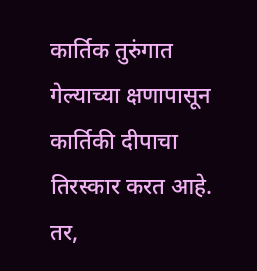कार्तिक तुरुंगात गेल्याच्या क्षणापासून कार्तिकी दीपाचा तिरस्कार करत आहे. तर,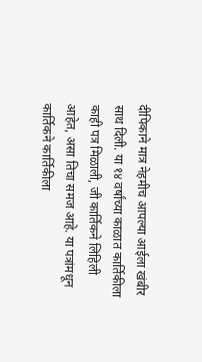दीपिकाने मात्र नेहमीच आपल्या आईला खंबीर साथ दिली. या १४ वर्षांच्या काळात कार्तिकीला काही पत्र मिळाली, जी कार्तिकने लिहिली आहेत, असा तिचा समज आहे. या पत्रांमधून कार्तिकने कार्तिकीला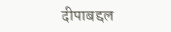दीपाबद्दल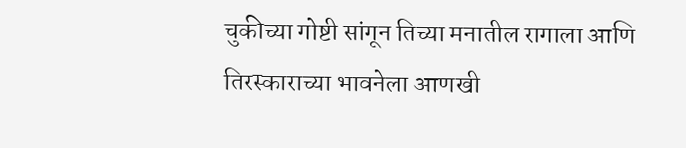चुकीच्या गोष्टी सांगून तिच्या मनातील रागाला आणि तिरस्काराच्या भावनेला आणखी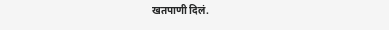खतपाणी दिलं.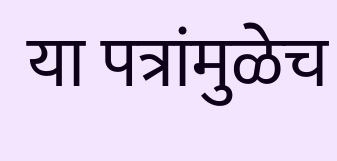या पत्रांमुळेच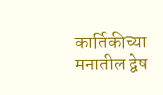कार्तिकीच्या मनातील द्वेष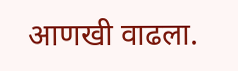आणखी वाढला.